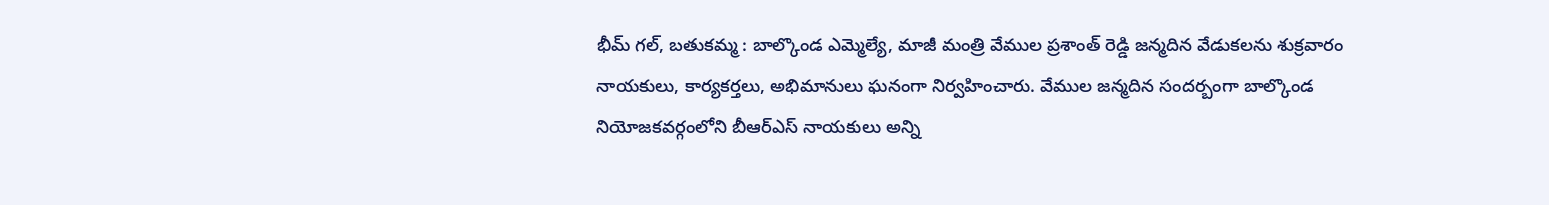భీమ్ గల్, బతుకమ్మ : బాల్కొండ ఎమ్మెల్యే, మాజీ మంత్రి వేముల ప్రశాంత్ రెడ్డి జన్మదిన వేడుకలను శుక్రవారం నాయకులు, కార్యకర్తలు, అభిమానులు ఘనంగా నిర్వహించారు. వేముల జన్మదిన సందర్బంగా బాల్కొండ నియోజకవర్గంలోని బీఆర్ఎస్ నాయకులు అన్ని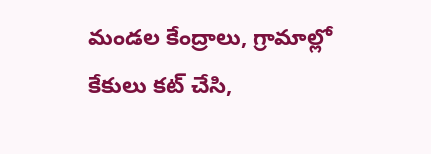మండల కేంద్రాలు, గ్రామాల్లో కేకులు కట్ చేసి,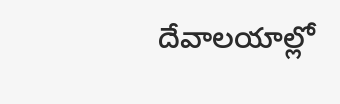దేవాలయాల్లో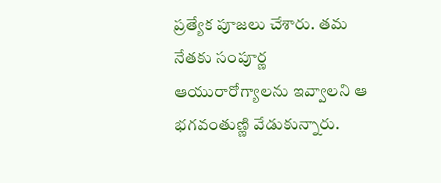ప్రత్యేక పూజలు చేశారు. తమ నేతకు సంపూర్ణ ఆయురారోగ్యాలను ఇవ్వాలని ఆ భగవంతుణ్ణి వేడుకున్నారు.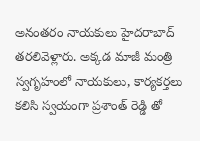అనంతరం నాయకులు హైదరాబాద్ తరలివెళ్లారు. అక్కడ మాజీ మంత్రి స్వగృహంలో నాయకులు, కార్యకర్తలు కలిసి స్వయంగా ప్రశాంత్ రెడ్డి తో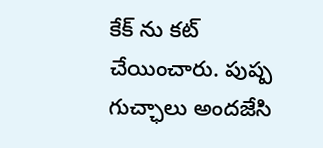కేక్ ను కట్ చేయించారు. పుష్ప గుచ్ఛాలు అందజేసి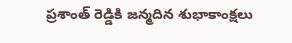ప్రశాంత్ రెడ్డికి జన్మదిన శుభాకాంక్షలు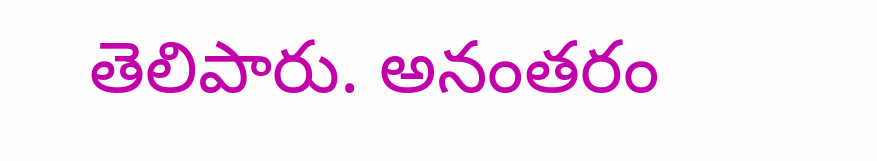తెలిపారు. అనంతరం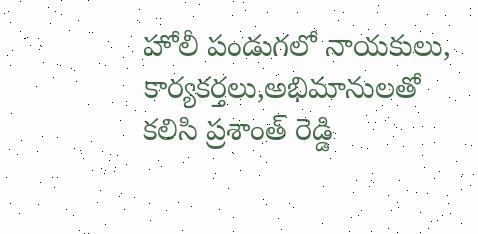హోలీ పండుగలో నాయకులు, కార్యకర్తలు,అభిమానులతో కలిసి ప్రశాంత్ రెడ్డి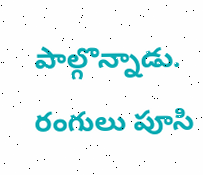పాల్గొన్నాడు. రంగులు పూసి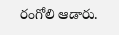రంగోలి ఆడారు.